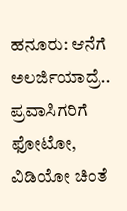ಹನೂರು: ಆನೆಗೆ ಅಲರ್ಜಿಯಾದ್ರೆ.. ಪ್ರವಾಸಿಗರಿಗೆ ಫೋಟೋ, ವಿಡಿಯೋ ಚಿಂತೆ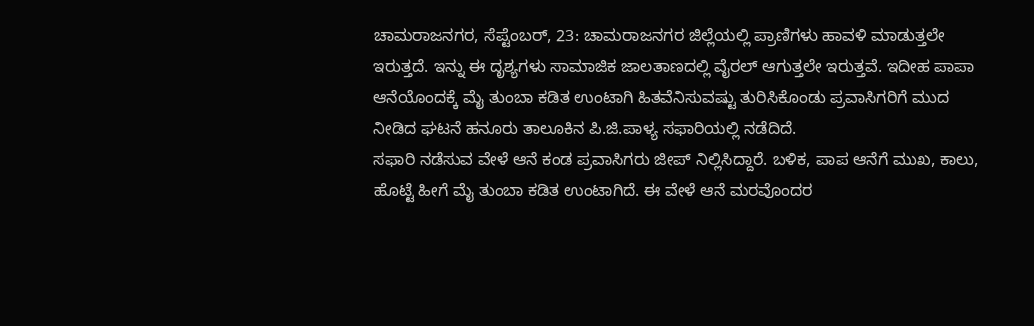ಚಾಮರಾಜನಗರ, ಸೆಪ್ಟೆಂಬರ್, 23: ಚಾಮರಾಜನಗರ ಜಿಲ್ಲೆಯಲ್ಲಿ ಪ್ರಾಣಿಗಳು ಹಾವಳಿ ಮಾಡುತ್ತಲೇ ಇರುತ್ತದೆ. ಇನ್ನು ಈ ದೃಶ್ಯಗಳು ಸಾಮಾಜಿಕ ಜಾಲತಾಣದಲ್ಲಿ ವೈರಲ್ ಆಗುತ್ತಲೇ ಇರುತ್ತವೆ. ಇದೀಹ ಪಾಪಾ ಆನೆಯೊಂದಕ್ಕೆ ಮೈ ತುಂಬಾ ಕಡಿತ ಉಂಟಾಗಿ ಹಿತವೆನಿಸುವಷ್ಟು ತುರಿಸಿಕೊಂಡು ಪ್ರವಾಸಿಗರಿಗೆ ಮುದ ನೀಡಿದ ಘಟನೆ ಹನೂರು ತಾಲೂಕಿನ ಪಿ.ಜಿ.ಪಾಳ್ಯ ಸಫಾರಿಯಲ್ಲಿ ನಡೆದಿದೆ.
ಸಫಾರಿ ನಡೆಸುವ ವೇಳೆ ಆನೆ ಕಂಡ ಪ್ರವಾಸಿಗರು ಜೀಪ್ ನಿಲ್ಲಿಸಿದ್ದಾರೆ. ಬಳಿಕ, ಪಾಪ ಆನೆಗೆ ಮುಖ, ಕಾಲು, ಹೊಟ್ಟೆ ಹೀಗೆ ಮೈ ತುಂಬಾ ಕಡಿತ ಉಂಟಾಗಿದೆ. ಈ ವೇಳೆ ಆನೆ ಮರವೊಂದರ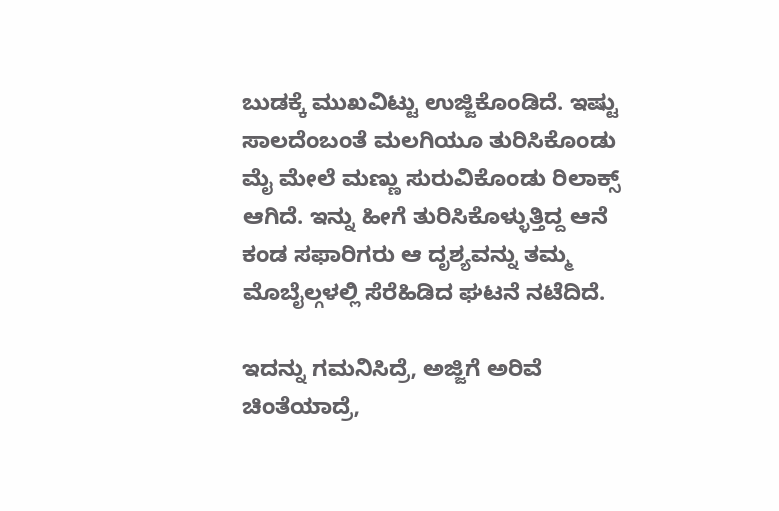ಬುಡಕ್ಕೆ ಮುಖವಿಟ್ಟು ಉಜ್ಜಿಕೊಂಡಿದೆ. ಇಷ್ಟು ಸಾಲದೆಂಬಂತೆ ಮಲಗಿಯೂ ತುರಿಸಿಕೊಂಡು ಮೈ ಮೇಲೆ ಮಣ್ಣು ಸುರುವಿಕೊಂಡು ರಿಲಾಕ್ಸ್ ಆಗಿದೆ. ಇನ್ನು ಹೀಗೆ ತುರಿಸಿಕೊಳ್ಳುತ್ತಿದ್ದ ಆನೆ ಕಂಡ ಸಫಾರಿಗರು ಆ ದೃಶ್ಯವನ್ನು ತಮ್ಮ ಮೊಬೈಲ್ಗಳಲ್ಲಿ ಸೆರೆಹಿಡಿದ ಘಟನೆ ನಟೆದಿದೆ.

ಇದನ್ನು ಗಮನಿಸಿದ್ರೆ, ಅಜ್ಜಿಗೆ ಅರಿವೆ ಚಿಂತೆಯಾದ್ರೆ,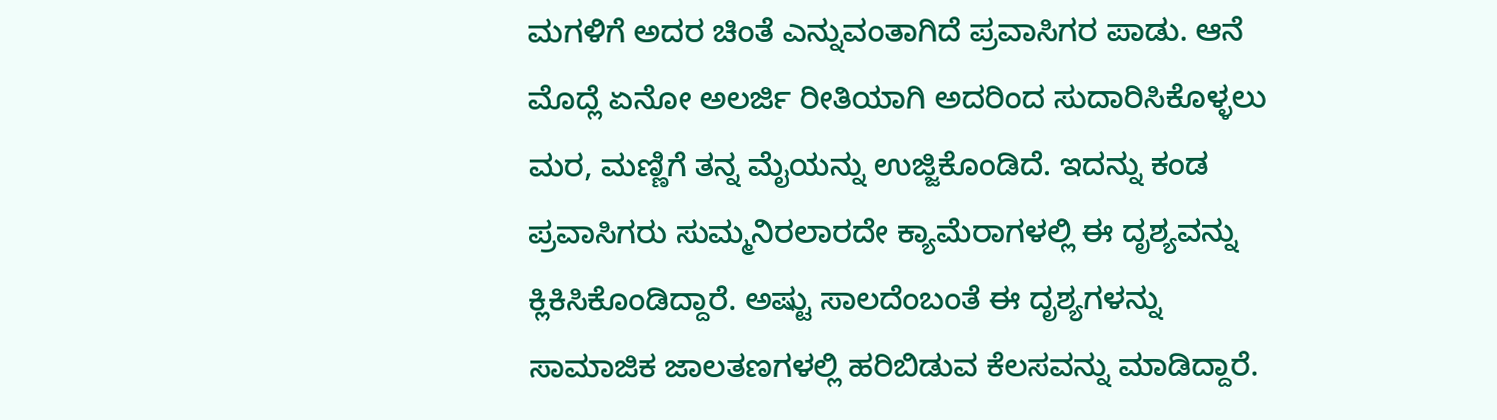ಮಗಳಿಗೆ ಅದರ ಚಿಂತೆ ಎನ್ನುವಂತಾಗಿದೆ ಪ್ರವಾಸಿಗರ ಪಾಡು. ಆನೆ ಮೊದ್ಲೆ ಏನೋ ಅಲರ್ಜಿ ರೀತಿಯಾಗಿ ಅದರಿಂದ ಸುದಾರಿಸಿಕೊಳ್ಳಲು ಮರ, ಮಣ್ಣಿಗೆ ತನ್ನ ಮೈಯನ್ನು ಉಜ್ಜಿಕೊಂಡಿದೆ. ಇದನ್ನು ಕಂಡ ಪ್ರವಾಸಿಗರು ಸುಮ್ಮನಿರಲಾರದೇ ಕ್ಯಾಮೆರಾಗಳಲ್ಲಿ ಈ ದೃಶ್ಯವನ್ನು ಕ್ಲಿಕಿಸಿಕೊಂಡಿದ್ದಾರೆ. ಅಷ್ಟು ಸಾಲದೆಂಬಂತೆ ಈ ದೃಶ್ಯಗಳನ್ನು ಸಾಮಾಜಿಕ ಜಾಲತಣಗಳಲ್ಲಿ ಹರಿಬಿಡುವ ಕೆಲಸವನ್ನು ಮಾಡಿದ್ದಾರೆ.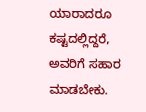ಯಾರಾದರೂ ಕಷ್ಟದಲ್ಲಿದ್ದರೆ, ಅವರಿಗೆ ಸಹಾರ ಮಾಡಬೇಕು.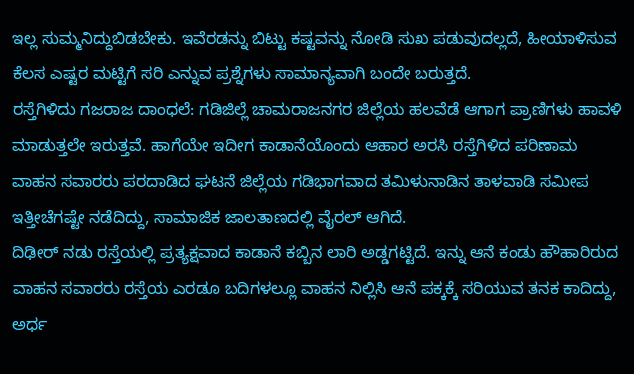ಇಲ್ಲ ಸುಮ್ಮನಿದ್ದುಬಿಡಬೇಕು. ಇವೆರಡನ್ನು ಬಿಟ್ಟು ಕಷ್ಟವನ್ನು ನೋಡಿ ಸುಖ ಪಡುವುದಲ್ಲದೆ, ಹೀಯಾಳಿಸುವ ಕೆಲಸ ಎಷ್ಟರ ಮಟ್ಟಿಗೆ ಸರಿ ಎನ್ನುವ ಪ್ರಶ್ನೆಗಳು ಸಾಮಾನ್ಯವಾಗಿ ಬಂದೇ ಬರುತ್ತದೆ.
ರಸ್ತೆಗಿಳಿದು ಗಜರಾಜ ದಾಂಧಲೆ: ಗಡಿಜಿಲ್ಲೆ ಚಾಮರಾಜನಗರ ಜಿಲ್ಲೆಯ ಹಲವೆಡೆ ಆಗಾಗ ಪ್ರಾಣಿಗಳು ಹಾವಳಿ ಮಾಡುತ್ತಲೇ ಇರುತ್ತವೆ. ಹಾಗೆಯೇ ಇದೀಗ ಕಾಡಾನೆಯೊಂದು ಆಹಾರ ಅರಸಿ ರಸ್ತೆಗಿಳಿದ ಪರಿಣಾಮ ವಾಹನ ಸವಾರರು ಪರದಾಡಿದ ಘಟನೆ ಜಿಲ್ಲೆಯ ಗಡಿಭಾಗವಾದ ತಮಿಳುನಾಡಿನ ತಾಳವಾಡಿ ಸಮೀಪ ಇತ್ತೀಚೆಗಷ್ಟೇ ನಡೆದಿದ್ದು, ಸಾಮಾಜಿಕ ಜಾಲತಾಣದಲ್ಲಿ ವೈರಲ್ ಆಗಿದೆ.
ದಿಢೀರ್ ನಡು ರಸ್ತೆಯಲ್ಲಿ ಪ್ರತ್ಯಕ್ಷವಾದ ಕಾಡಾನೆ ಕಬ್ಬಿನ ಲಾರಿ ಅಡ್ಡಗಟ್ಟಿದೆ. ಇನ್ನು ಆನೆ ಕಂಡು ಹೌಹಾರಿರುದ ವಾಹನ ಸವಾರರು ರಸ್ತೆಯ ಎರಡೂ ಬದಿಗಳಲ್ಲೂ ವಾಹನ ನಿಲ್ಲಿಸಿ ಆನೆ ಪಕ್ಕಕ್ಕೆ ಸರಿಯುವ ತನಕ ಕಾದಿದ್ದು, ಅರ್ಧ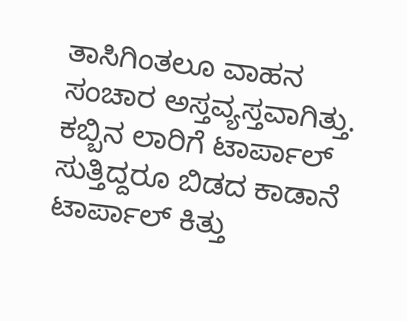ತಾಸಿಗಿಂತಲೂ ವಾಹನ ಸಂಚಾರ ಅಸ್ತವ್ಯಸ್ತವಾಗಿತ್ತು.
ಕಬ್ಬಿನ ಲಾರಿಗೆ ಟಾರ್ಪಾಲ್ ಸುತ್ತಿದ್ದರೂ ಬಿಡದ ಕಾಡಾನೆ ಟಾರ್ಪಾಲ್ ಕಿತ್ತು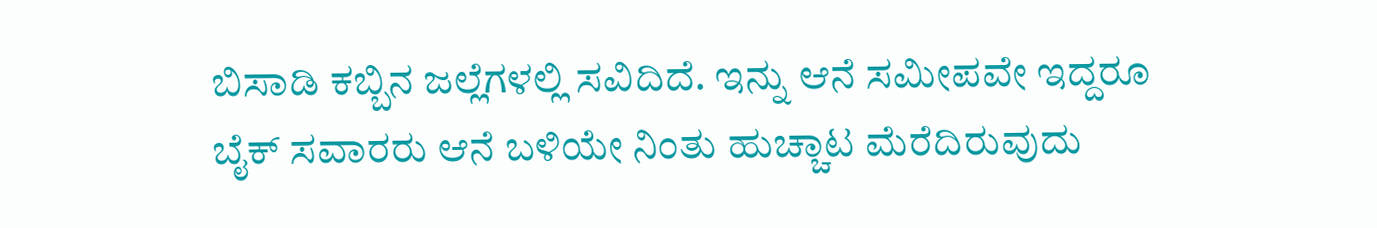ಬಿಸಾಡಿ ಕಬ್ಬಿನ ಜಲ್ಲೆಗಳಲ್ಲಿ ಸವಿದಿದೆ. ಇನ್ನು ಆನೆ ಸಮೀಪವೇ ಇದ್ದರೂ ಬೈಕ್ ಸವಾರರು ಆನೆ ಬಳಿಯೇ ನಿಂತು ಹುಚ್ಚಾಟ ಮೆರೆದಿರುವುದು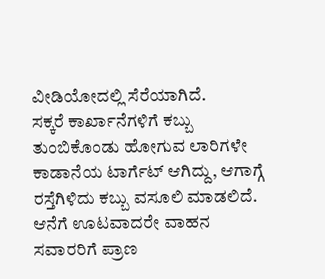ವೀಡಿಯೋದಲ್ಲಿ ಸೆರೆಯಾಗಿದೆ.
ಸಕ್ಕರೆ ಕಾರ್ಖಾನೆಗಳಿಗೆ ಕಬ್ಬು ತುಂಬಿಕೊಂಡು ಹೋಗುವ ಲಾರಿಗಳೇ ಕಾಡಾನೆಯ ಟಾರ್ಗೆಟ್ ಆಗಿದ್ದು, ಆಗಾಗ್ಗೆ ರಸ್ತೆಗಿಳಿದು ಕಬ್ಬು ವಸೂಲಿ ಮಾಡಲಿದೆ. ಆನೆಗೆ ಊಟವಾದರೇ ವಾಹನ ಸವಾರರಿಗೆ ಪ್ರಾಣ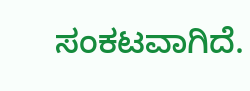ಸಂಕಟವಾಗಿದೆ.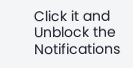Click it and Unblock the Notifications